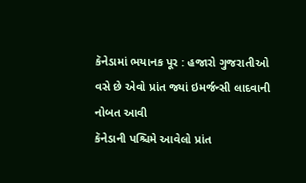કૅનેડામાં ભયાનક પૂર : હજારો ગુજરાતીઓ વસે છે એવો પ્રાંત જ્યાં ઇમર્જન્સી લાદવાની નોબત આવી
કૅનેડાની પશ્ચિમે આવેલો પ્રાંત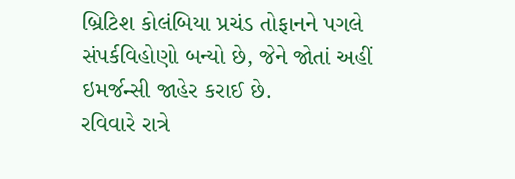બ્રિટિશ કોલંબિયા પ્રચંડ તોફાનને પગલે સંપર્કવિહોણો બન્યો છે, જેને જોતાં અહીં ઇમર્જન્સી જાહેર કરાઈ છે.
રવિવારે રાત્રે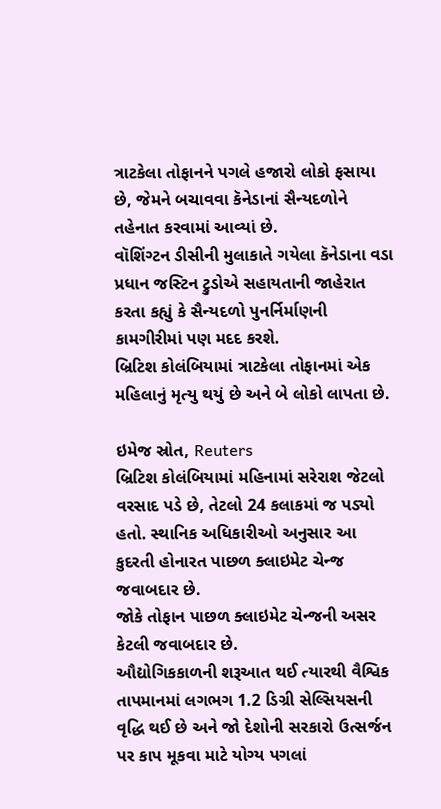ત્રાટકેલા તોફાનને પગલે હજારો લોકો ફસાયા છે, જેમને બચાવવા કૅનેડાનાં સૈન્યદળોને તહેનાત કરવામાં આવ્યાં છે.
વૉશિંગ્ટન ડીસીની મુલાકાતે ગયેલા કૅનેડાના વડા પ્રધાન જસ્ટિન ટ્રુડોએ સહાયતાની જાહેરાત કરતા કહ્યું કે સૈન્યદળો પુનર્નિર્માણની કામગીરીમાં પણ મદદ કરશે.
બ્રિટિશ કોલંબિયામાં ત્રાટકેલા તોફાનમાં એક મહિલાનું મૃત્યુ થયું છે અને બે લોકો લાપતા છે.

ઇમેજ સ્રોત, Reuters
બ્રિટિશ કોલંબિયામાં મહિનામાં સરેરાશ જેટલો વરસાદ પડે છે, તેટલો 24 કલાકમાં જ પડ્યો હતો. સ્થાનિક અધિકારીઓ અનુસાર આ કુદરતી હોનારત પાછળ ક્લાઇમેટ ચેન્જ જવાબદાર છે.
જોકે તોફાન પાછળ ક્લાઇમેટ ચેન્જની અસર કેટલી જવાબદાર છે.
ઔદ્યોગિકકાળની શરૂઆત થઈ ત્યારથી વૈશ્વિક તાપમાનમાં લગભગ 1.2 ડિગ્રી સેલ્સિયસની વૃદ્ધિ થઈ છે અને જો દેશોની સરકારો ઉત્સર્જન પર કાપ મૂકવા માટે યોગ્ય પગલાં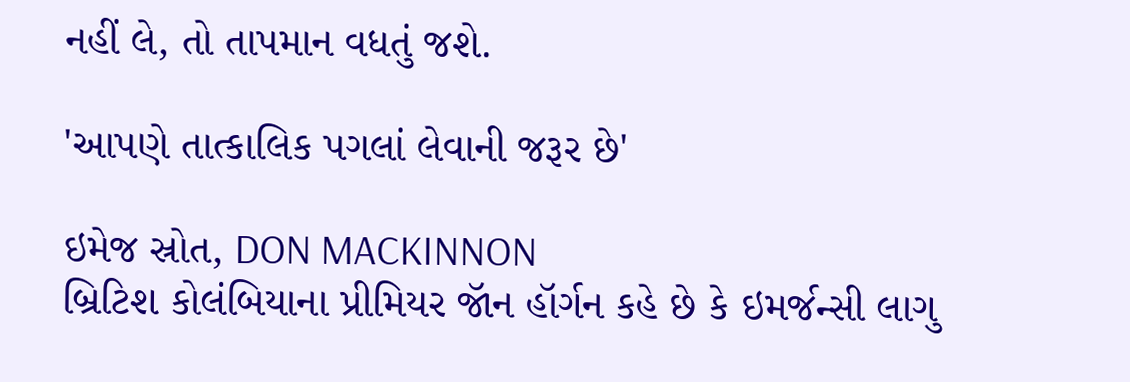નહીં લે, તો તાપમાન વધતું જશે.

'આપણે તાત્કાલિક પગલાં લેવાની જરૂર છે'

ઇમેજ સ્રોત, DON MACKINNON
બ્રિટિશ કોલંબિયાના પ્રીમિયર જૉન હૉર્ગન કહે છે કે ઇમર્જન્સી લાગુ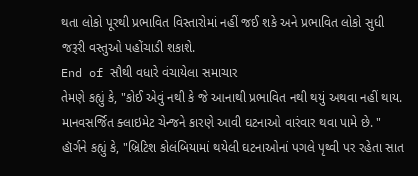થતા લોકો પૂરથી પ્રભાવિત વિસ્તારોમાં નહીં જઈ શકે અને પ્રભાવિત લોકો સુધી જરૂરી વસ્તુઓ પહોંચાડી શકાશે.
End of સૌથી વધારે વંચાયેલા સમાચાર
તેમણે કહ્યું કે, "કોઈ એવું નથી કે જે આનાથી પ્રભાવિત નથી થયું અથવા નહીં થાય. માનવસર્જિત ક્લાઇમેટ ચેન્જને કારણે આવી ઘટનાઓ વારંવાર થવા પામે છે. "
હૉર્ગને કહ્યું કે, "બ્રિટિશ કોલંબિયામાં થયેલી ઘટનાઓનાં પગલે પૃથ્વી પર રહેતા સાત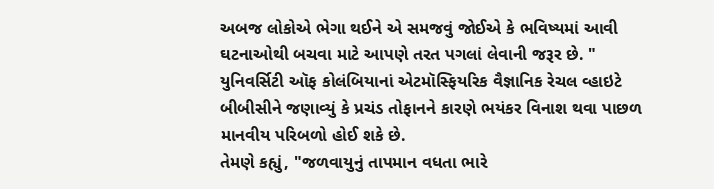અબજ લોકોએ ભેગા થઈને એ સમજવું જોઈએ કે ભવિષ્યમાં આવી ઘટનાઓથી બચવા માટે આપણે તરત પગલાં લેવાની જરૂર છે. "
યુનિવર્સિટી ઑફ કોલંબિયાનાં એટમૉસ્ફિયરિક વૈજ્ઞાનિક રેચલ વ્હાઇટે બીબીસીને જણાવ્યું કે પ્રચંડ તોફાનને કારણે ભયંકર વિનાશ થવા પાછળ માનવીય પરિબળો હોઈ શકે છે.
તેમણે કહ્યું, "જળવાયુનું તાપમાન વધતા ભારે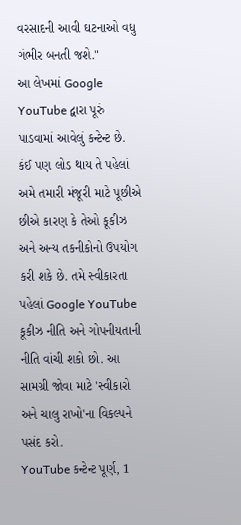વરસાદની આવી ઘટનાઓ વધુ ગંભીર બનતી જશે."
આ લેખમાં Google YouTube દ્વારા પૂરું પાડવામાં આવેલું કન્ટેન્ટ છે. કંઈ પણ લોડ થાય તે પહેલાં અમે તમારી મંજૂરી માટે પૂછીએ છીએ કારણ કે તેઓ કૂકીઝ અને અન્ય તકનીકોનો ઉપયોગ કરી શકે છે. તમે સ્વીકારતા પહેલાં Google YouTube કૂકીઝ નીતિ અને ગોપનીયતાની નીતિ વાંચી શકો છો. આ સામગ્રી જોવા માટે 'સ્વીકારો અને ચાલુ રાખો'ના વિકલ્પને પસંદ કરો.
YouTube કન્ટેન્ટ પૂર્ણ, 1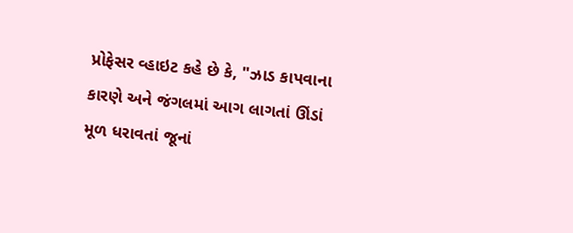પ્રોફેસર વ્હાઇટ કહે છે કે, "ઝાડ કાપવાના કારણે અને જંગલમાં આગ લાગતાં ઊંડાં મૂળ ધરાવતાં જૂનાં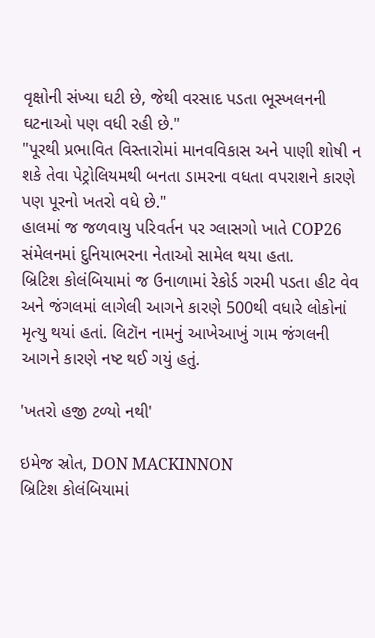વૃક્ષોની સંખ્યા ઘટી છે, જેથી વરસાદ પડતા ભૂસ્ખલનની ઘટનાઓ પણ વધી રહી છે."
"પૂરથી પ્રભાવિત વિસ્તારોમાં માનવવિકાસ અને પાણી શોષી ન શકે તેવા પેટ્રોલિયમથી બનતા ડામરના વધતા વપરાશને કારણે પણ પૂરનો ખતરો વધે છે."
હાલમાં જ જળવાયુ પરિવર્તન પર ગ્લાસગો ખાતે COP26 સંમેલનમાં દુનિયાભરના નેતાઓ સામેલ થયા હતા.
બ્રિટિશ કોલંબિયામાં જ ઉનાળામાં રેકોર્ડ ગરમી પડતા હીટ વેવ અને જંગલમાં લાગેલી આગને કારણે 500થી વધારે લોકોનાં મૃત્યુ થયાં હતાં. લિટૉન નામનું આખેઆખું ગામ જંગલની આગને કારણે નષ્ટ થઈ ગયું હતું.

'ખતરો હજી ટળ્યો નથી'

ઇમેજ સ્રોત, DON MACKINNON
બ્રિટિશ કોલંબિયામાં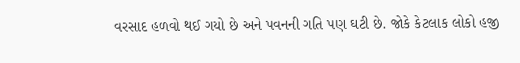વરસાદ હળવો થઈ ગયો છે અને પવનની ગતિ પણ ઘટી છે. જોકે કેટલાક લોકો હજી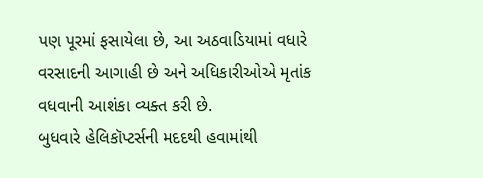પણ પૂરમાં ફસાયેલા છે, આ અઠવાડિયામાં વધારે વરસાદની આગાહી છે અને અધિકારીઓએ મૃતાંક વધવાની આશંકા વ્યક્ત કરી છે.
બુધવારે હેલિકૉપ્ટર્સની મદદથી હવામાંથી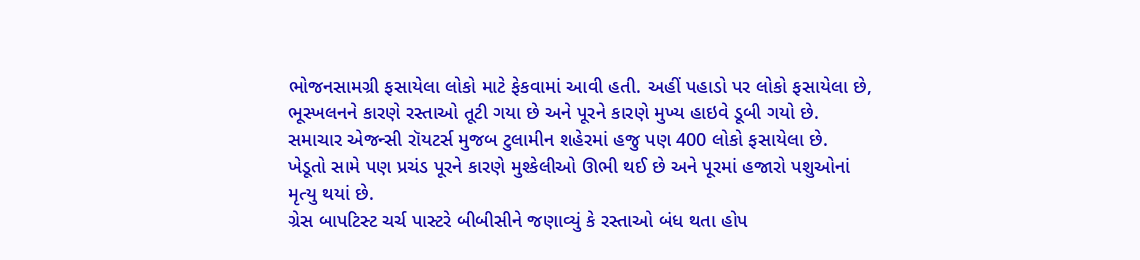ભોજનસામગ્રી ફસાયેલા લોકો માટે ફેકવામાં આવી હતી. અહીં પહાડો પર લોકો ફસાયેલા છે, ભૂસ્ખલનને કારણે રસ્તાઓ તૂટી ગયા છે અને પૂરને કારણે મુખ્ય હાઇવે ડૂબી ગયો છે.
સમાચાર એજન્સી રૉયટર્સ મુજબ ટુલામીન શહેરમાં હજુ પણ 400 લોકો ફસાયેલા છે.
ખેડૂતો સામે પણ પ્રચંડ પૂરને કારણે મુશ્કેલીઓ ઊભી થઈ છે અને પૂરમાં હજારો પશુઓનાં મૃત્યુ થયાં છે.
ગ્રેસ બાપટિસ્ટ ચર્ચ પાસ્ટરે બીબીસીને જણાવ્યું કે રસ્તાઓ બંધ થતા હોપ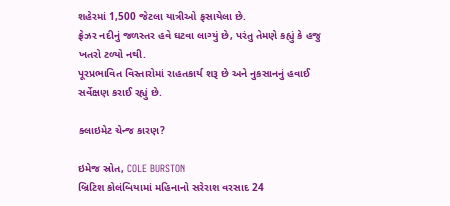શહેરમાં 1,500 જેટલા યાત્રીઓ ફસાયેલા છે.
ફ્રેઝર નદીનું જળસ્તર હવે ઘટવા લાગ્યું છે, પરંતુ તેમણે કહ્યું કે હજુ ખતરો ટળ્યો નથી.
પૂરપ્રભાવિત વિસ્તારોમાં રાહતકાર્ય શરૂ છે અને નુકસાનનું હવાઈ સર્વેક્ષણ કરાઈ રહ્યું છે.

ક્લાઇમેટ ચેન્જ કારણ?

ઇમેજ સ્રોત, COLE BURSTON
બ્રિટિશ કોલંબિયામાં મહિનાનો સરેરાશ વરસાદ 24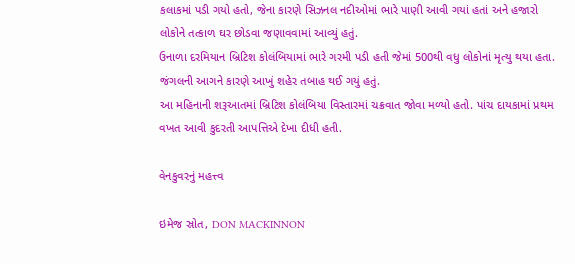કલાકમાં પડી ગયો હતો, જેના કારણે સિઝનલ નદીઓમાં ભારે પાણી આવી ગયાં હતાં અને હજારો લોકોને તત્કાળ ઘર છોડવા જણાવવામાં આવ્યું હતું.
ઉનાળા દરમિયાન બ્રિટિશ કોલંબિયામાં ભારે ગરમી પડી હતી જેમાં 500થી વધુ લોકોનાં મૃત્યુ થયા હતા. જંગલની આગને કારણે આખું શહેર તબાહ થઈ ગયું હતું.
આ મહિનાની શરૂઆતમાં બ્રિટિશ કોલંબિયા વિસ્તારમાં ચક્રવાત જોવા મળ્યો હતો. પાંચ દાયકામાં પ્રથમ વખત આવી કુદરતી આપત્તિએ દેખા દીધી હતી.

વેનકુવરનું મહત્ત્વ

ઇમેજ સ્રોત, DON MACKINNON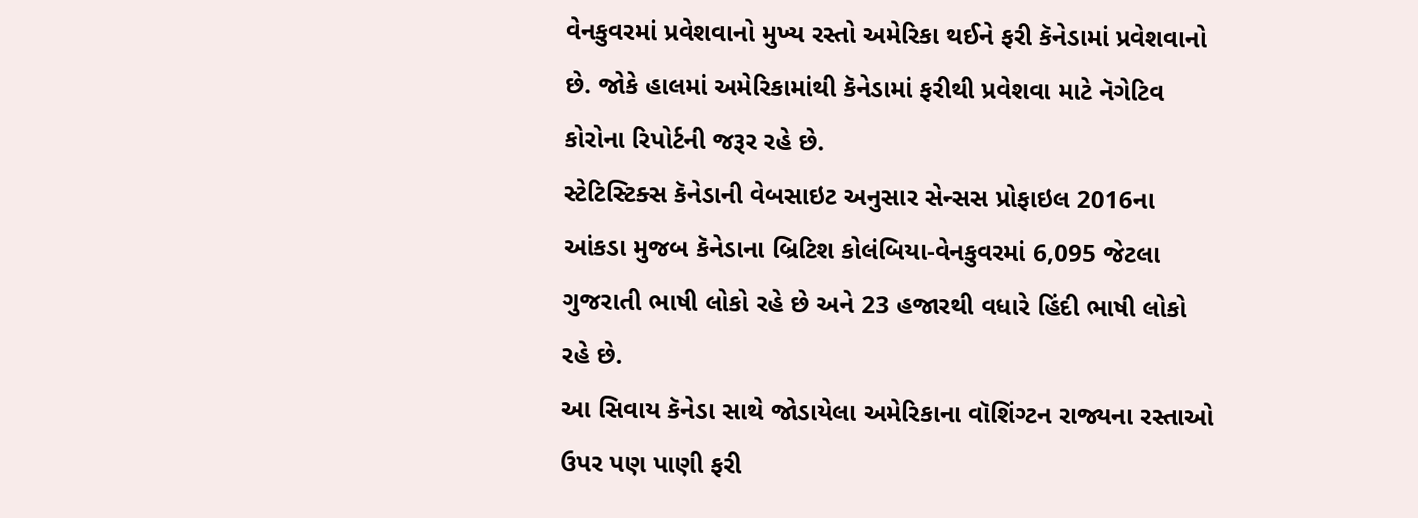વેનકુવરમાં પ્રવેશવાનો મુખ્ય રસ્તો અમેરિકા થઈને ફરી કૅનેડામાં પ્રવેશવાનો છે. જોકે હાલમાં અમેરિકામાંથી કૅનેડામાં ફરીથી પ્રવેશવા માટે નૅગેટિવ કોરોના રિપોર્ટની જરૂર રહે છે.
સ્ટેટિસ્ટિક્સ કૅનેડાની વેબસાઇટ અનુસાર સેન્સસ પ્રોફાઇલ 2016ના આંકડા મુજબ કૅનેડાના બ્રિટિશ કોલંબિયા-વેનકુવરમાં 6,095 જેટલા ગુજરાતી ભાષી લોકો રહે છે અને 23 હજારથી વધારે હિંદી ભાષી લોકો રહે છે.
આ સિવાય કૅનેડા સાથે જોડાયેલા અમેરિકાના વૉશિંગ્ટન રાજ્યના રસ્તાઓ ઉપર પણ પાણી ફરી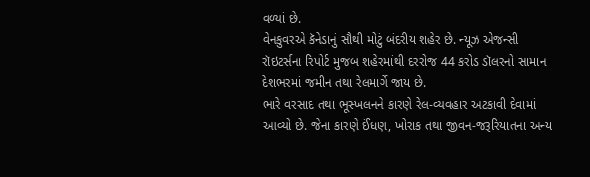વળ્યાં છે.
વેનકુવરએ કૅનેડાનું સૌથી મોટું બંદરીય શહેર છે. ન્યૂઝ એજન્સી રૉઇટર્સના રિપોર્ટ મુજબ શહેરમાંથી દરરોજ 44 કરોડ ડૉલરનો સામાન દેશભરમાં જમીન તથા રેલમાર્ગે જાય છે.
ભારે વરસાદ તથા ભૂસ્ખલનને કારણે રેલ-વ્યવહાર અટકાવી દેવામાં આવ્યો છે. જેના કારણે ઈંધણ, ખોરાક તથા જીવન-જરૂરિયાતના અન્ય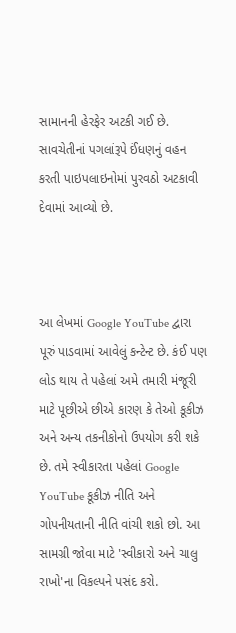સામાનની હેરફેર અટકી ગઈ છે.
સાવચેતીનાં પગલાંરૂપે ઈંધણનું વહન કરતી પાઇપલાઇનોમાં પુરવઠો અટકાવી દેવામાં આવ્યો છે.



આ લેખમાં Google YouTube દ્વારા પૂરું પાડવામાં આવેલું કન્ટેન્ટ છે. કંઈ પણ લોડ થાય તે પહેલાં અમે તમારી મંજૂરી માટે પૂછીએ છીએ કારણ કે તેઓ કૂકીઝ અને અન્ય તકનીકોનો ઉપયોગ કરી શકે છે. તમે સ્વીકારતા પહેલાં Google YouTube કૂકીઝ નીતિ અને ગોપનીયતાની નીતિ વાંચી શકો છો. આ સામગ્રી જોવા માટે 'સ્વીકારો અને ચાલુ રાખો'ના વિકલ્પને પસંદ કરો.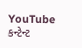YouTube કન્ટેન્ટ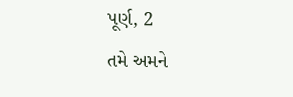પૂર્ણ, 2
તમે અમને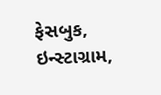ફેસબુક, ઇન્સ્ટાગ્રામ,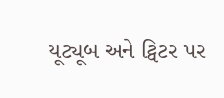યૂટ્યૂબ અને ટ્વિટર પર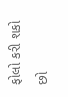ફોલો કરી શકો છો